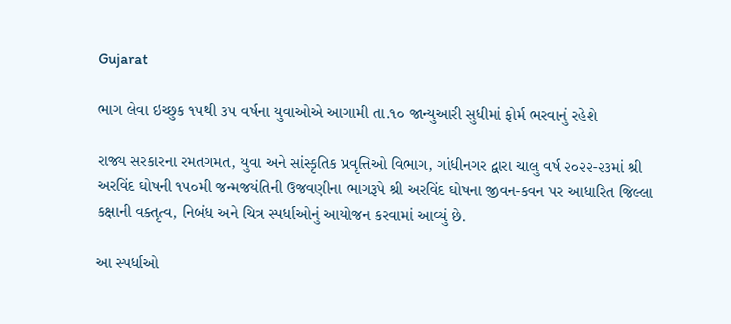Gujarat

ભાગ લેવા ઇચ્છુક ૧૫થી ૩૫ વર્ષના યુવાઓએ આગામી તા.૧૦ જાન્યુઆરી સુધીમાં ફોર્મ ભરવાનું રહેશે

રાજ્ય સરકારના રમતગમત, યુવા અને સાંસ્કૃતિક પ્રવૃત્તિઓ વિભાગ, ગાંધીનગર દ્વારા ચાલુ વર્ષ ૨૦૨૨-૨૩માં શ્રી અરવિંદ ઘોષની ૧૫૦મી જન્મજયંતિની ઉજવણીના ભાગરૂપે શ્રી અરવિંદ ઘોષના જીવન-કવન પર આધારિત જિલ્લા કક્ષાની વક્તૃત્વ, નિબંધ અને ચિત્ર સ્પર્ધાઓનું આયોજન કરવામાં આવ્યું છે.

આ સ્પર્ધાઓ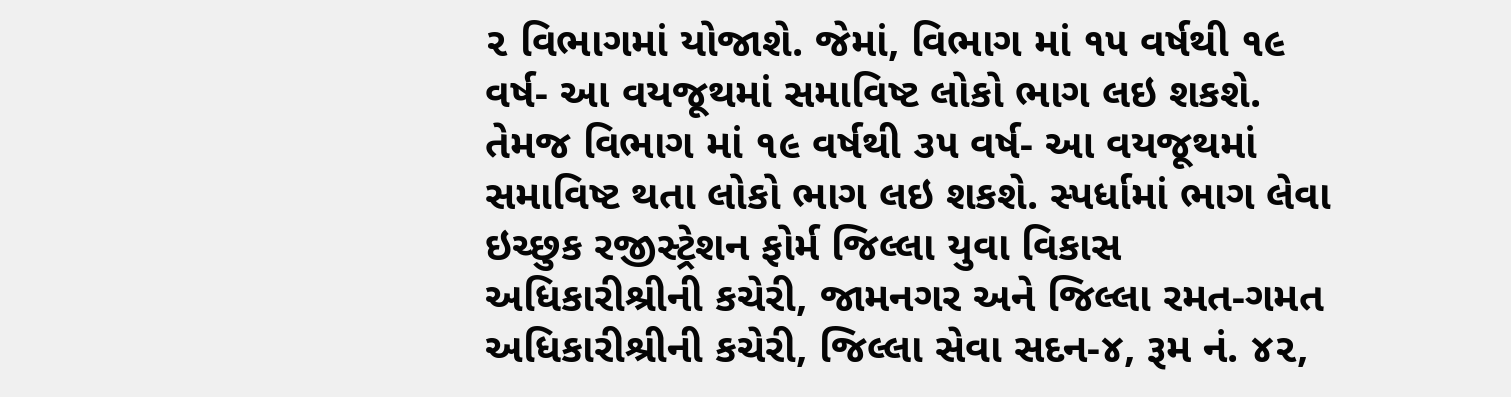૨ વિભાગમાં યોજાશે. જેમાં, વિભાગ માં ૧૫ વર્ષથી ૧૯ વર્ષ- આ વયજૂથમાં સમાવિષ્ટ લોકો ભાગ લઇ શકશે. તેમજ વિભાગ માં ૧૯ વર્ષથી ૩૫ વર્ષ- આ વયજૂથમાં સમાવિષ્ટ થતા લોકો ભાગ લઇ શકશે. સ્પર્ધામાં ભાગ લેવા ઇચ્છુક રજીસ્ટ્રેશન ફોર્મ જિલ્લા યુવા વિકાસ અધિકારીશ્રીની કચેરી, જામનગર અને જિલ્લા રમત-ગમત અધિકારીશ્રીની કચેરી, જિલ્લા સેવા સદન-૪, રૂમ નં. ૪૨,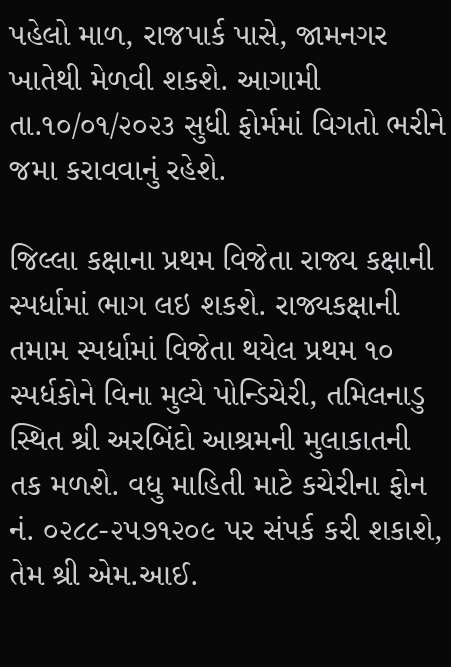પહેલો માળ, રાજપાર્ક પાસે, જામનગર ખાતેથી મેળવી શકશે. આગામી તા.૧૦/૦૧/૨૦૨૩ સુધી ફોર્મમાં વિગતો ભરીને જમા કરાવવાનું રહેશે.

જિલ્લા કક્ષાના પ્રથમ વિજેતા રાજ્ય કક્ષાની સ્પર્ધામાં ભાગ લઇ શકશે. રાજ્યકક્ષાની તમામ સ્પર્ધામાં વિજેતા થયેલ પ્રથમ ૧૦ સ્પર્ધકોને વિના મુલ્યે પોન્ડિચેરી, તમિલનાડુ સ્થિત શ્રી અરબિંદો આશ્રમની મુલાકાતની તક મળશે. વધુ માહિતી માટે કચેરીના ફોન નં. ૦૨૮૮-૨૫૭૧૨૦૯ પર સંપર્ક કરી શકાશે, તેમ શ્રી એમ.આઈ.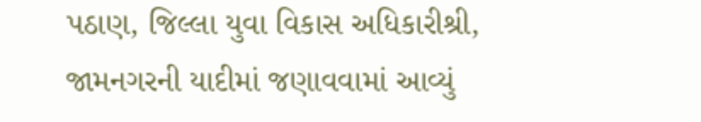પઠાણ, જિલ્લા યુવા વિકાસ અધિકારીશ્રી, જામનગરની યાદીમાં જણાવવામાં આવ્યું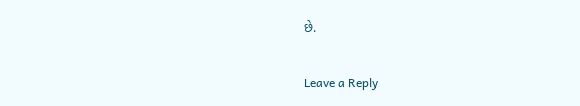છે.

Leave a Reply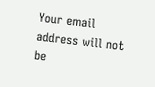Your email address will not be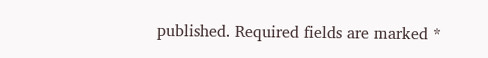published. Required fields are marked *